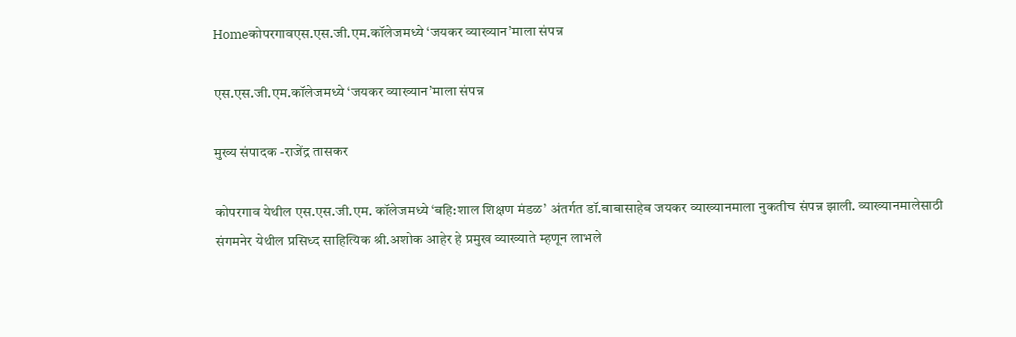Homeकोपरगावएस.एस.जी.एम.कॉलेजमध्ये ‘जयकर व्याख्यान’माला संपन्न

एस.एस.जी.एम.कॉलेजमध्ये ‘जयकर व्याख्यान’माला संपन्न

मुख्य संपादक -राजेंद्र तासकर

कोपरगाव येथील एस.एस.जी.एम. कॉलेजमध्ये ‘बहि:शाल शिक्षण मंडळ’ अंतर्गत डॉ.बाबासाहेब जयकर व्याख्यानमाला नुकतीच संपन्न झाली. व्याख्यानमालेसाठी संगमनेर येथील प्रसिध्द साहित्यिक श्री.अशोक आहेर हे प्रमुख व्याख्याते म्हणून लाभले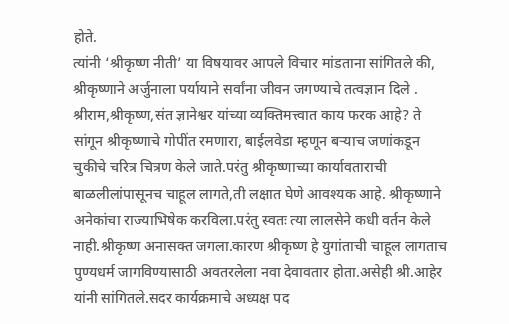होते.
त्यांनी ‘श्रीकृष्ण नीती’ या विषयावर आपले विचार मांडताना सांगितले की, श्रीकृष्णाने अर्जुनाला पर्यायाने सर्वांना जीवन जगण्याचे तत्वज्ञान दिले . श्रीराम,श्रीकृष्ण,संत ज्ञानेश्वर यांच्या व्यक्तिमत्त्वात काय फरक आहे? ते सांगून श्रीकृष्णाचे गोपींत रमणारा, बाईलवेडा म्हणून बऱ्याच जणांकडून चुकीचे चरित्र चित्रण केले जाते.परंतु श्रीकृष्णाच्या कार्यावताराची बाळलीलांपासूनच चाहूल लागते,ती लक्षात घेणे आवश्यक आहे. श्रीकृष्णाने अनेकांचा राज्याभिषेक करविला.परंतु स्वतः त्या लालसेने कधी वर्तन केले नाही.श्रीकृष्ण अनासक्त जगला.कारण श्रीकृष्ण हे युगांताची चाहूल लागताच पुण्यधर्म जागविण्यासाठी अवतरलेला नवा देवावतार होता.असेही श्री.आहेर यांनी सांगितले.सदर कार्यक्रमाचे अध्यक्ष पद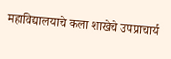महाविद्यालयाचे कला शाखेचे उपप्राचार्य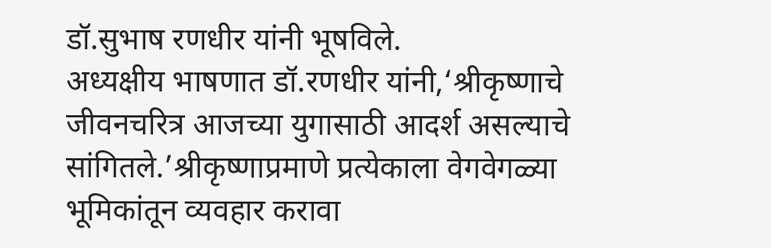डॉ.सुभाष रणधीर यांनी भूषविले.
अध्यक्षीय भाषणात डॉ.रणधीर यांनी,‘श्रीकृष्णाचे जीवनचरित्र आजच्या युगासाठी आदर्श असल्याचे सांगितले.’श्रीकृष्णाप्रमाणे प्रत्येकाला वेगवेगळ्या भूमिकांतून व्यवहार करावा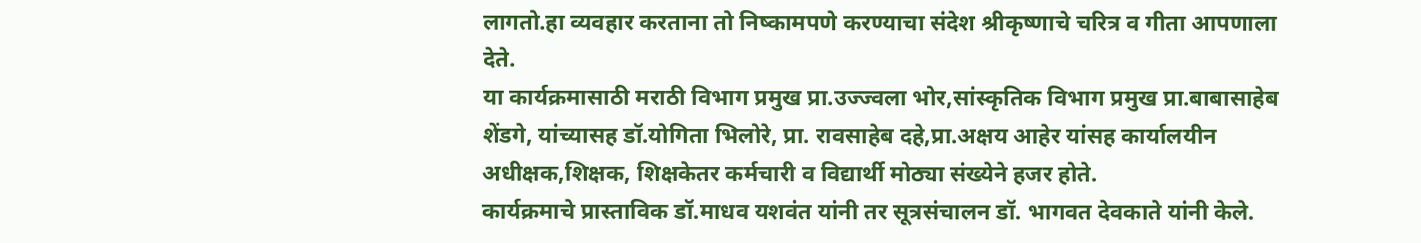लागतो.हा व्यवहार करताना तो निष्कामपणे करण्याचा संदेश श्रीकृष्णाचे चरित्र व गीता आपणाला देते.
या कार्यक्रमासाठी मराठी विभाग प्रमुख प्रा.उज्ज्वला भोर,सांस्कृतिक विभाग प्रमुख प्रा.बाबासाहेब शेंडगे, यांच्यासह डॉ.योगिता भिलोरे, प्रा. रावसाहेब दहे,प्रा.अक्षय आहेर यांसह कार्यालयीन अधीक्षक,शिक्षक, शिक्षकेतर कर्मचारी व विद्यार्थी मोठ्या संख्येने हजर होते.
कार्यक्रमाचे प्रास्ताविक डॉ.माधव यशवंत यांनी तर सूत्रसंचालन डॉ. भागवत देवकाते यांनी केले.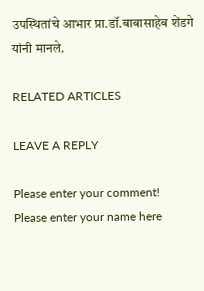उपस्थितांचे आभार प्रा.डॉ.बाबासाहेब शेंडगे यांनी मानले.

RELATED ARTICLES

LEAVE A REPLY

Please enter your comment!
Please enter your name here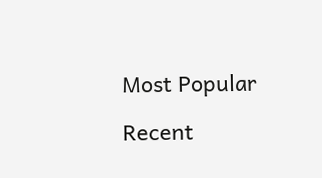Most Popular

Recent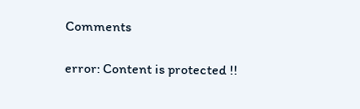Comments

error: Content is protected !!